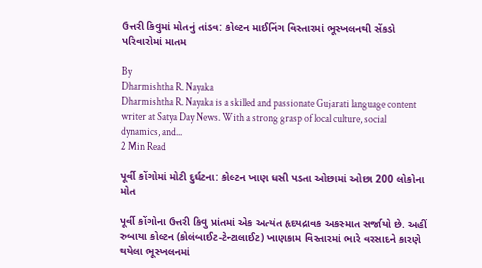ઉત્તરી કિવુમાં મોતનું તાંડવ: કોલ્ટન માઈનિંગ વિસ્તારમાં ભૂસ્ખલનથી સેંકડો પરિવારોમાં માતમ

By
Dharmishtha R. Nayaka
Dharmishtha R. Nayaka is a skilled and passionate Gujarati language content writer at Satya Day News. With a strong grasp of local culture, social dynamics, and...
2 Min Read

પૂર્વી કોંગોમાં મોટી દુર્ઘટના: કોલ્ટન ખાણ ધસી પડતા ઓછામાં ઓછા 200 લોકોના મોત

પૂર્વી કોંગોના ઉત્તરી કિવુ પ્રાંતમાં એક અત્યંત હૃદયદ્રાવક અકસ્માત સર્જાયો છે. અહીં રુબાયા કોલ્ટન (કોલંબાઈટ-ટેન્ટાલાઈટ) ખાણકામ વિસ્તારમાં ભારે વરસાદને કારણે થયેલા ભૂસ્ખલનમાં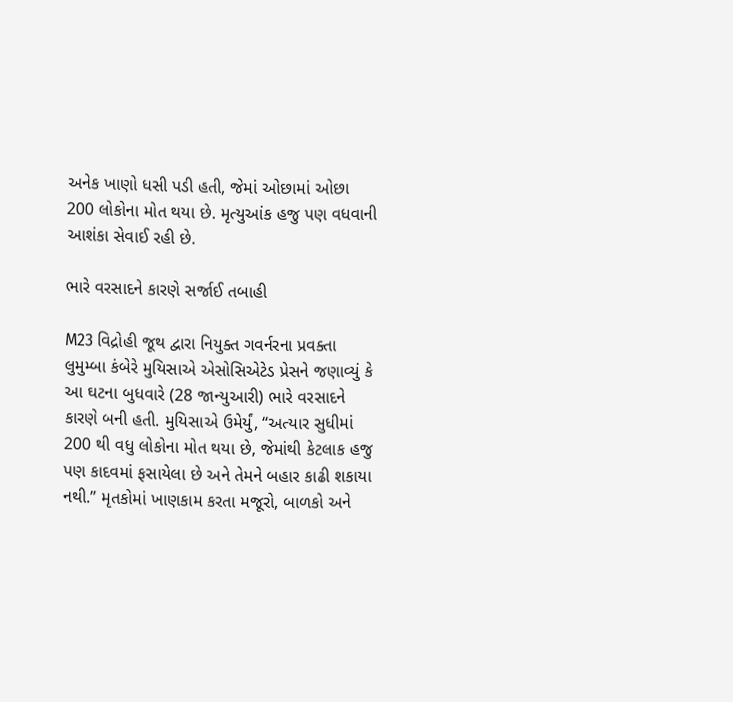અનેક ખાણો ધસી પડી હતી, જેમાં ઓછામાં ઓછા 200 લોકોના મોત થયા છે. મૃત્યુઆંક હજુ પણ વધવાની આશંકા સેવાઈ રહી છે.

ભારે વરસાદને કારણે સર્જાઈ તબાહી

M23 વિદ્રોહી જૂથ દ્વારા નિયુક્ત ગવર્નરના પ્રવક્તા લુમુમ્બા કંબેરે મુયિસાએ એસોસિએટેડ પ્રેસને જણાવ્યું કે આ ઘટના બુધવારે (28 જાન્યુઆરી) ભારે વરસાદને કારણે બની હતી. મુયિસાએ ઉમેર્યું, “અત્યાર સુધીમાં 200 થી વધુ લોકોના મોત થયા છે, જેમાંથી કેટલાક હજુ પણ કાદવમાં ફસાયેલા છે અને તેમને બહાર કાઢી શકાયા નથી.” મૃતકોમાં ખાણકામ કરતા મજૂરો, બાળકો અને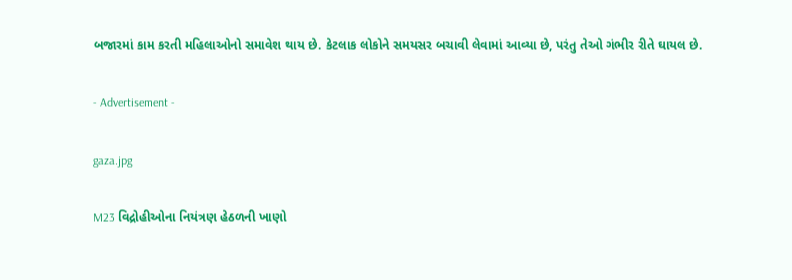બજારમાં કામ કરતી મહિલાઓનો સમાવેશ થાય છે. કેટલાક લોકોને સમયસર બચાવી લેવામાં આવ્યા છે, પરંતુ તેઓ ગંભીર રીતે ઘાયલ છે.

- Advertisement -

gaza.jpg

M23 વિદ્રોહીઓના નિયંત્રણ હેઠળની ખાણો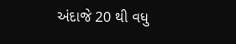અંદાજે 20 થી વધુ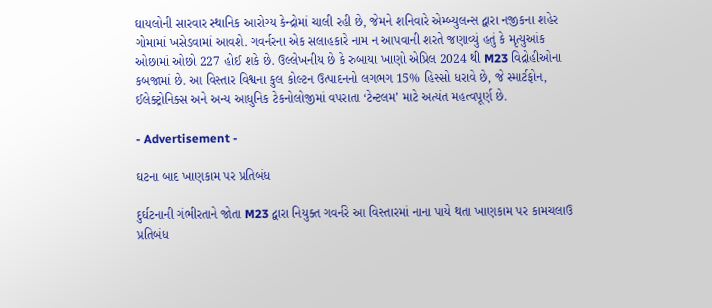ઘાયલોની સારવાર સ્થાનિક આરોગ્ય કેન્દ્રોમાં ચાલી રહી છે, જેમને શનિવારે એમ્બ્યુલન્સ દ્વારા નજીકના શહેર ગોમામાં ખસેડવામાં આવશે. ગવર્નરના એક સલાહકારે નામ ન આપવાની શરતે જણાવ્યું હતું કે મૃત્યુઆંક ઓછામાં ઓછો 227 હોઈ શકે છે. ઉલ્લેખનીય છે કે રુબાયા ખાણો એપ્રિલ 2024 થી M23 વિદ્રોહીઓના કબજામાં છે. આ વિસ્તાર વિશ્વના કુલ કોલ્ટન ઉત્પાદનનો લગભગ 15% હિસ્સો ધરાવે છે, જે સ્માર્ટફોન, ઈલેક્ટ્રોનિક્સ અને અન્ય આધુનિક ટેકનોલોજીમાં વપરાતા ‘ટેન્ટલમ’ માટે અત્યંત મહત્વપૂર્ણ છે.

- Advertisement -

ઘટના બાદ ખાણકામ પર પ્રતિબંધ

દુર્ઘટનાની ગંભીરતાને જોતા M23 દ્વારા નિયુક્ત ગવર્નરે આ વિસ્તારમાં નાના પાયે થતા ખાણકામ પર કામચલાઉ પ્રતિબંધ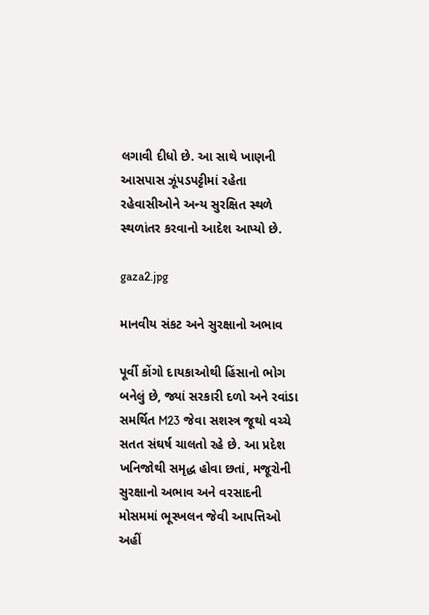લગાવી દીધો છે. આ સાથે ખાણની આસપાસ ઝૂંપડપટ્ટીમાં રહેતા રહેવાસીઓને અન્ય સુરક્ષિત સ્થળે સ્થળાંતર કરવાનો આદેશ આપ્યો છે.

gaza2.jpg

માનવીય સંકટ અને સુરક્ષાનો અભાવ

પૂર્વી કોંગો દાયકાઓથી હિંસાનો ભોગ બનેલું છે, જ્યાં સરકારી દળો અને રવાંડા સમર્થિત M23 જેવા સશસ્ત્ર જૂથો વચ્ચે સતત સંઘર્ષ ચાલતો રહે છે. આ પ્રદેશ ખનિજોથી સમૃદ્ધ હોવા છતાં, મજૂરોની સુરક્ષાનો અભાવ અને વરસાદની મોસમમાં ભૂસ્ખલન જેવી આપત્તિઓ અહીં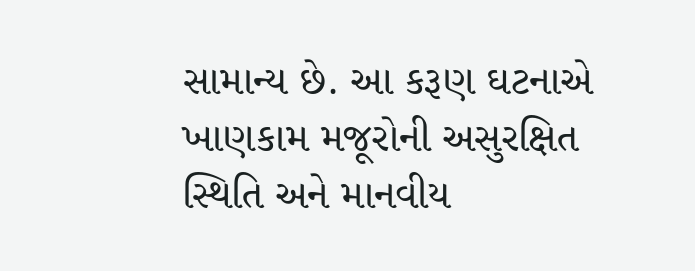સામાન્ય છે. આ કરૂણ ઘટનાએ ખાણકામ મજૂરોની અસુરક્ષિત સ્થિતિ અને માનવીય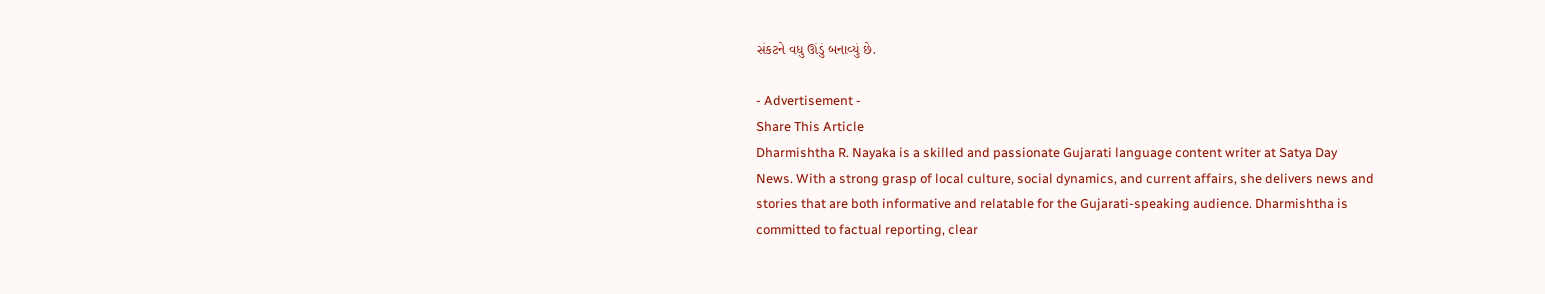સંકટને વધુ ઊંડું બનાવ્યું છે.

- Advertisement -
Share This Article
Dharmishtha R. Nayaka is a skilled and passionate Gujarati language content writer at Satya Day News. With a strong grasp of local culture, social dynamics, and current affairs, she delivers news and stories that are both informative and relatable for the Gujarati-speaking audience. Dharmishtha is committed to factual reporting, clear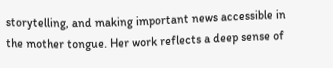storytelling, and making important news accessible in the mother tongue. Her work reflects a deep sense of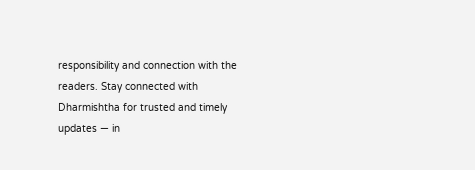responsibility and connection with the readers. Stay connected with Dharmishtha for trusted and timely updates — in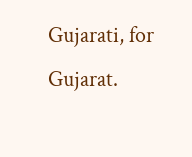Gujarati, for Gujarat.